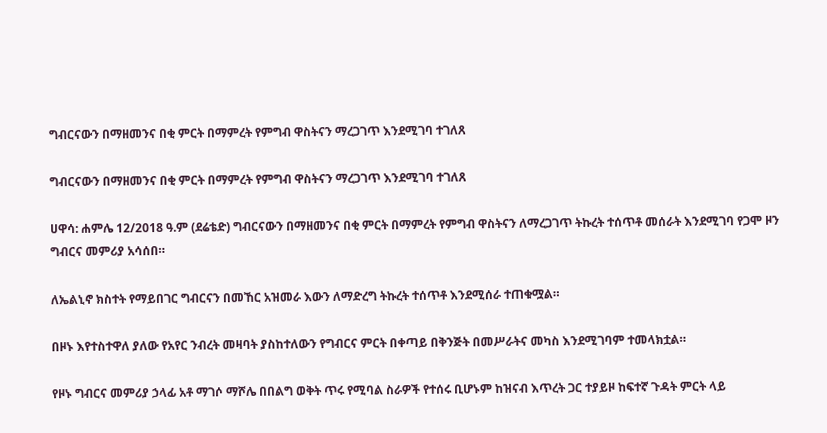ግብርናውን በማዘመንና በቂ ምርት በማምረት የምግብ ዋስትናን ማረጋገጥ እንደሚገባ ተገለጸ

ግብርናውን በማዘመንና በቂ ምርት በማምረት የምግብ ዋስትናን ማረጋገጥ እንደሚገባ ተገለጸ

ሀዋሳ: ሐምሌ 12/2018 ዓ.ም (ደሬቴድ) ግብርናውን በማዘመንና በቂ ምርት በማምረት የምግብ ዋስትናን ለማረጋገጥ ትኩረት ተሰጥቶ መሰራት እንደሚገባ የጋሞ ዞን ግብርና መምሪያ አሳሰበ።

ለኤልኒኖ ክስተት የማይበገር ግብርናን በመኸር አዝመራ እውን ለማድረግ ትኩረት ተሰጥቶ እንደሚሰራ ተጠቁሟል።

በዞኑ እየተስተዋለ ያለው የአየር ንብረት መዛባት ያስከተለውን የግብርና ምርት በቀጣይ በቅንጅት በመሥራትና መካስ እንደሚገባም ተመላክቷል።

የዞኑ ግብርና መምሪያ ኃላፊ አቶ ማገሶ ማሾሌ በበልግ ወቅት ጥሩ የሚባል ስራዎች የተሰሩ ቢሆኑም ከዝናብ እጥረት ጋር ተያይዞ ከፍተኛ ጉዳት ምርት ላይ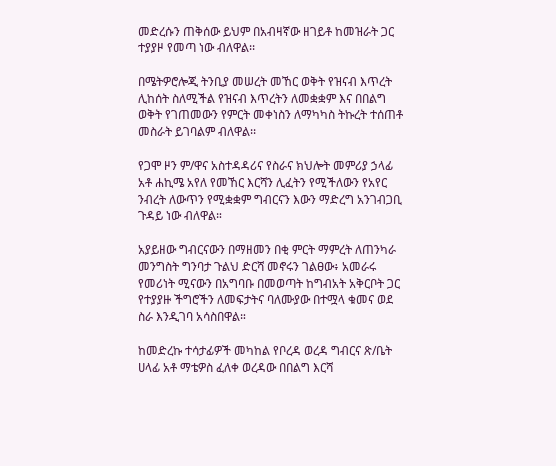መድረሱን ጠቅሰው ይህም በአብዛኛው ዘገይቶ ከመዝራት ጋር ተያያዞ የመጣ ነው ብለዋል፡፡

በሜትዎሮሎጂ ትንቢያ መሠረት መኸር ወቅት የዝናብ እጥረት ሊከሰት ስለሚችል የዝናብ እጥረትን ለመቋቋም እና በበልግ ወቅት የገጠመውን የምርት መቀነስን ለማካካስ ትኩረት ተሰጠቶ መስራት ይገባልም ብለዋል፡፡

የጋሞ ዞን ም/ዋና አስተዳዳሪና የስራና ክህሎት መምሪያ ኃላፊ አቶ ሐኪሜ አየለ የመኸር እርሻን ሊፈትን የሚችለውን የአየር ንብረት ለውጥን የሚቋቋም ግብርናን እውን ማድረግ አንገብጋቢ ጉዳይ ነው ብለዋል።

አያይዘው ግብርናውን በማዘመን በቂ ምርት ማምረት ለጠንካራ መንግስት ግንባታ ጉልህ ድርሻ መኖሩን ገልፀው፥ አመራሩ የመሪነት ሚናውን በአግባቡ በመወጣት ከግብአት አቅርቦት ጋር የተያያዙ ችግሮችን ለመፍታትና ባለሙያው በተሟላ ቁመና ወደ ስራ እንዲገባ አሳስበዋል።

ከመድረኩ ተሳታፊዎች መካከል የቦረዳ ወረዳ ግብርና ጽ/ቤት ሀላፊ አቶ ማቴዎስ ፈለቀ ወረዳው በበልግ እርሻ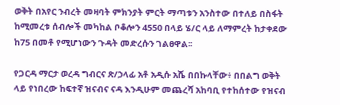ወቅት በአየር ንብረት መዛባት ምክንያት ምርት ማጣቱን አንስተው በተለይ በስፋት ከሚመረቱ ሰብሎች መካከል ቦቆሎን 4550 በላይ ሄ/ር ላይ ለማምረት ከታቀደው ከ75 በመቶ የሚሆነውን ጉዳት መድረሱን ገልፀዋል፡፡

የጋርዳ ማርታ ወረዳ ግብርና ጽ/ኃላፊ አቶ አዲሱ አሼ በበኩላቸው፥ በበልግ ወቅት ላይ የነበረው ከፍተኛ ዝናብና ናዳ እንዲሁም መጨረሻ አከባቢ የተከሰተው የዝናብ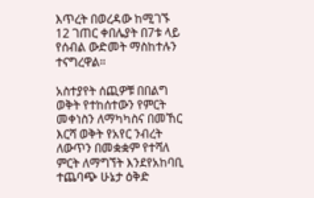እጥረት በወረዳው ከሚገኙ 12 ገጠር ቀበሌያት በ7ቱ ላይ የሰብል ውድመት ማስከተሉን ተናግረዋል።

አስተያየት ሰጪዎቹ በበልግ ወቅት የተከሰተውን የምርት መቀነስን ለማካካስና በመኸር እርሻ ወቅት የአየር ንብረት ለውጥን በመቋቋም የተሻለ ምርት ለማግኘት እንደየአከባቢ ተጨባጭ ሁኔታ ዕቅድ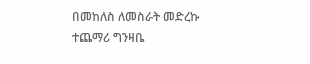በመከለስ ለመስራት መድረኩ ተጨማሪ ግንዛቤ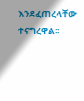እንደፈጠረላቸው ተናግረዋል፡፡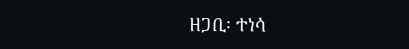ዘጋቢ፡ ተነሳ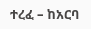ተረፈ – ከአርባ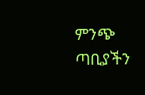ምንጭ ጣቢያችን